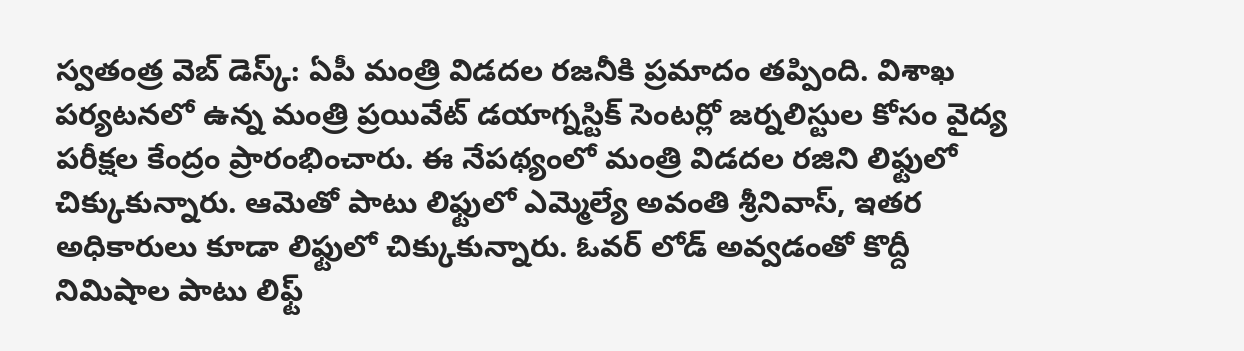స్వతంత్ర వెబ్ డెస్క్: ఏపీ మంత్రి విడదల రజనీకి ప్రమాదం తప్పింది. విశాఖ పర్యటనలో ఉన్న మంత్రి ప్రయివేట్ డయాగ్నస్టిక్ సెంటర్లో జర్నలిస్టుల కోసం వైద్య పరీక్షల కేంద్రం ప్రారంభించారు. ఈ నేపథ్యంలో మంత్రి విడదల రజిని లిఫ్టులో చిక్కుకున్నారు. ఆమెతో పాటు లిఫ్టులో ఎమ్మెల్యే అవంతి శ్రీనివాస్, ఇతర అధికారులు కూడా లిఫ్టులో చిక్కుకున్నారు. ఓవర్ లోడ్ అవ్వడంతో కొద్దీ నిమిషాల పాటు లిఫ్ట్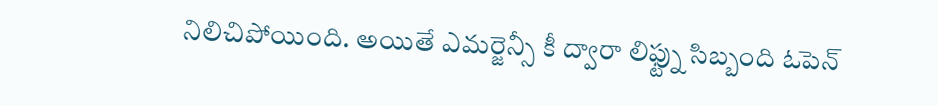నిలిచిపోయింది. అయితే ఎమర్జెన్సీ కీ ద్వారా లిఫ్ట్ను సిబ్బంది ఓపెన్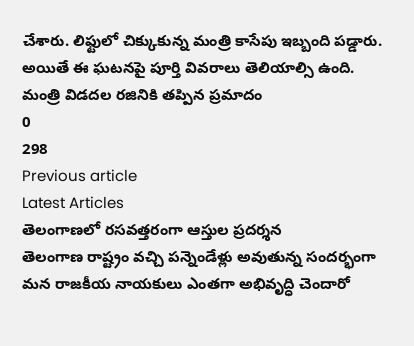చేశారు. లిఫ్టులో చిక్కుకున్న మంత్రి కాసేపు ఇబ్బంది పడ్డారు. అయితే ఈ ఘటనపై పూర్తి వివరాలు తెలియాల్సి ఉంది.
మంత్రి విడదల రజినికి తప్పిన ప్రమాదం
0
298
Previous article
Latest Articles
తెలంగాణలో రసవత్తరంగా ఆస్తుల ప్రదర్శన
తెలంగాణ రాష్ట్రం వచ్చి పన్నెండేళ్లు అవుతున్న సందర్భంగా మన రాజకీయ నాయకులు ఎంతగా అభివృద్ధి చెందారో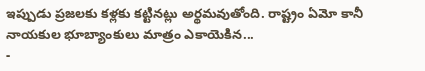ఇప్పుడు ప్రజలకు కళ్లకు కట్టినట్లు అర్థమవుతోంది. రాష్ట్రం ఏమో కానీ నాయకుల భూబ్యాంకులు మాత్రం ఎకాయెకిన...
-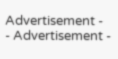Advertisement -
- Advertisement -